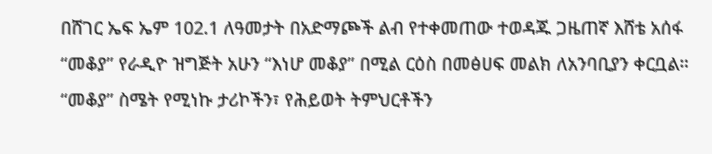በሸገር ኤፍ ኤም 102.1 ለዓመታት በአድማጮች ልብ የተቀመጠው ተወዳጁ ጋዜጠኛ እሸቴ አሰፋ “መቆያ” የራዲዮ ዝግጅት አሁን “እነሆ መቆያ” በሚል ርዕስ በመፅሀፍ መልክ ለአንባቢያን ቀርቧል።
“መቆያ” ስሜት የሚነኩ ታሪኮችን፣ የሕይወት ትምህርቶችን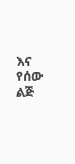እና የሰው ልጅ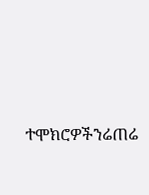ተሞክሮዎችንሬጠሬ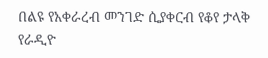በልዩ የአቀራረብ መንገድ ሲያቀርብ የቆየ ታላቅ የራዲዮ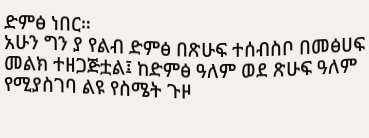ድምፅ ነበር።
አሁን ግን ያ የልብ ድምፅ በጽሁፍ ተሰብስቦ በመፅሀፍ መልክ ተዘጋጅቷል፤ ከድምፅ ዓለም ወደ ጽሁፍ ዓለም የሚያስገባ ልዩ የስሜት ጉዞ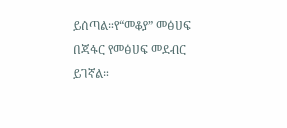ይሰጣል።የ“መቆያ” መፅሀፍ በጃፋር የመፅሀፍ መደብር ይገኛል።